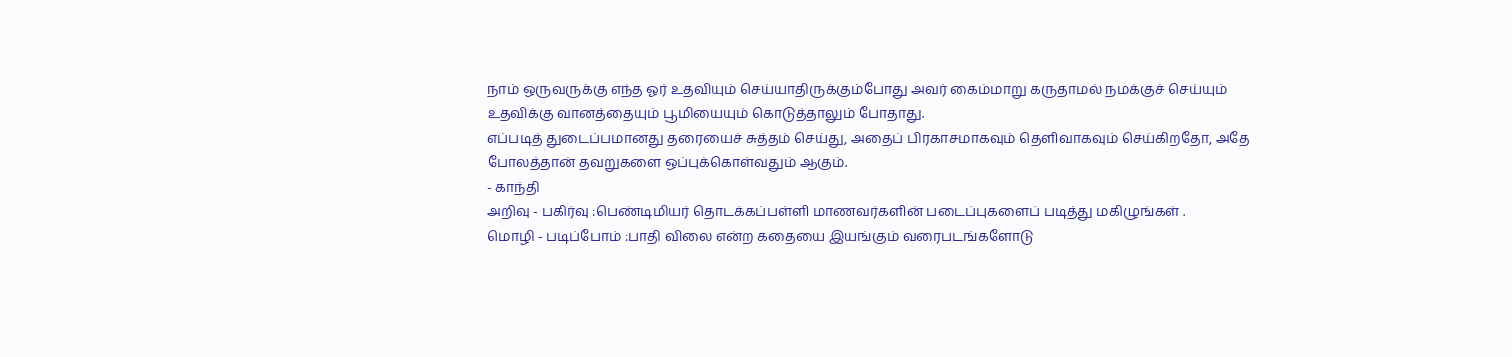நாம் ஒருவருக்கு எந்த ஓர் உதவியும் செய்யாதிருக்கும்போது அவர் கைம்மாறு கருதாமல் நமக்குச் செய்யும் உதவிக்கு வானத்தையும் பூமியையும் கொடுத்தாலும் போதாது.
எப்படித் துடைப்பமானது தரையைச் சுத்தம் செய்து, அதைப் பிரகாசமாகவும் தெளிவாகவும் செய்கிறதோ, அதே போலத்தான் தவறுகளை ஒப்புக்கொள்வதும் ஆகும்.
- காந்தி
அறிவு - பகிர்வு :பெண்டிமியர் தொடக்கப்பள்ளி மாணவர்களின் படைப்புகளைப் படித்து மகிழுங்கள் .
மொழி - படிப்போம் :பாதி விலை என்ற கதையை இயங்கும் வரைபடங்களோடு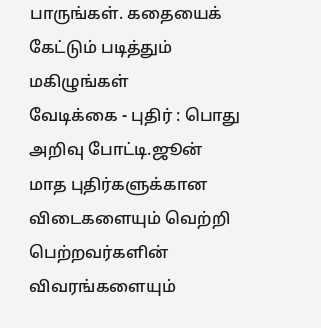பாருங்கள். கதையைக் கேட்டும் படித்தும் மகிழுங்கள்
வேடிக்கை - புதிர் : பொது அறிவு போட்டி.ஜூன் மாத புதிர்களுக்கான விடைகளையும் வெற்றி பெற்றவர்களின் விவரங்களையும்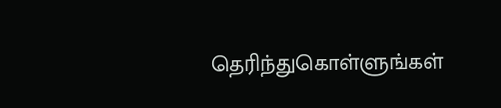தெரிந்துகொள்ளுங்கள்